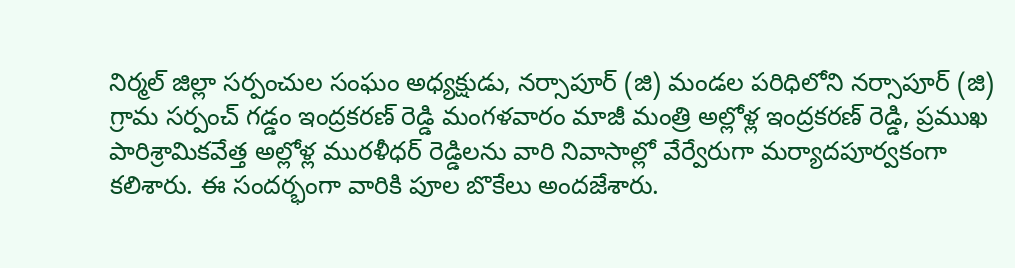నిర్మల్ జిల్లా సర్పంచుల సంఘం అధ్యక్షుడు, నర్సాపూర్ (జి) మండల పరిధిలోని నర్సాపూర్ (జి) గ్రామ సర్పంచ్ గడ్డం ఇంద్రకరణ్ రెడ్డి మంగళవారం మాజీ మంత్రి అల్లోళ్ల ఇంద్రకరణ్ రెడ్డి, ప్రముఖ పారిశ్రామికవేత్త అల్లోళ్ల మురళీధర్ రెడ్డిలను వారి నివాసాల్లో వేర్వేరుగా మర్యాదపూర్వకంగా కలిశారు. ఈ సందర్భంగా వారికి పూల బొకేలు అందజేశారు.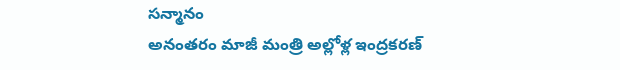సన్మానం
అనంతరం మాజీ మంత్రి అల్లోళ్ల ఇంద్రకరణ్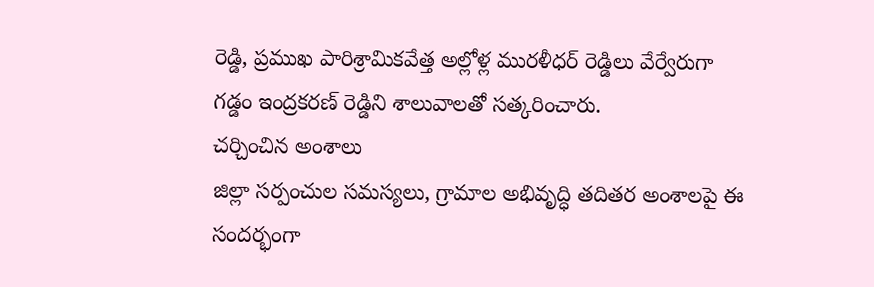రెడ్డి, ప్రముఖ పారిశ్రామికవేత్త అల్లోళ్ల మురళీధర్ రెడ్డిలు వేర్వేరుగా గడ్డం ఇంద్రకరణ్ రెడ్డిని శాలువాలతో సత్కరించారు.
చర్చించిన అంశాలు
జిల్లా సర్పంచుల సమస్యలు, గ్రామాల అభివృద్ధి తదితర అంశాలపై ఈ సందర్భంగా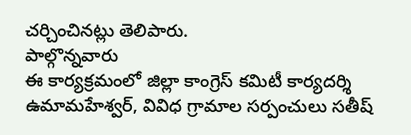చర్చించినట్లు తెలిపారు.
పాల్గొన్నవారు
ఈ కార్యక్రమంలో జిల్లా కాంగ్రెస్ కమిటీ కార్యదర్శి ఉమామహేశ్వర్, వివిధ గ్రామాల సర్పంచులు సతీష్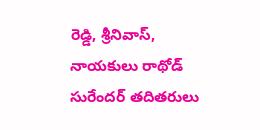రెడ్డి, శ్రీనివాస్, నాయకులు రాథోడ్ సురేందర్ తదితరులు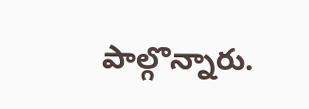పాల్గొన్నారు.